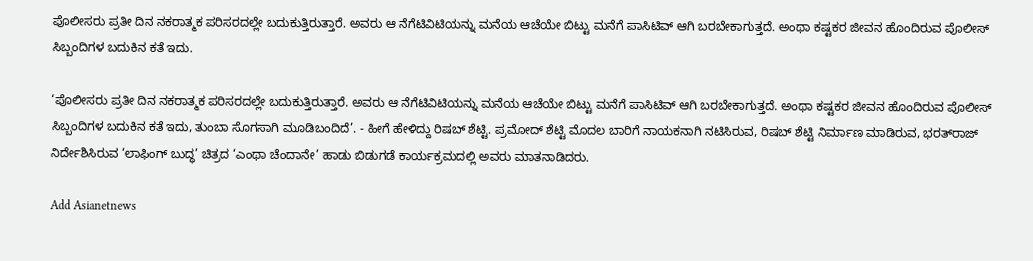ಪೊಲೀಸರು ಪ್ರತೀ ದಿನ ನಕರಾತ್ಮಕ ಪರಿಸರದಲ್ಲೇ ಬದುಕುತ್ತಿರುತ್ತಾರೆ. ಅವರು ಆ ನೆಗೆಟಿವಿಟಿಯನ್ನು ಮನೆಯ ಆಚೆಯೇ ಬಿಟ್ಟು ಮನೆಗೆ ಪಾಸಿಟಿವ್ ಆಗಿ ಬರಬೇಕಾಗುತ್ತದೆ. ಅಂಥಾ ಕಷ್ಟಕರ ಜೀವನ ಹೊಂದಿರುವ ಪೊಲೀಸ್ ಸಿಬ್ಬಂದಿಗಳ ಬದುಕಿನ ಕತೆ ಇದು.

‘ಪೊಲೀಸರು ಪ್ರತೀ ದಿನ ನಕರಾತ್ಮಕ ಪರಿಸರದಲ್ಲೇ ಬದುಕುತ್ತಿರುತ್ತಾರೆ. ಅವರು ಆ ನೆಗೆಟಿವಿಟಿಯನ್ನು ಮನೆಯ ಆಚೆಯೇ ಬಿಟ್ಟು ಮನೆಗೆ ಪಾಸಿಟಿವ್ ಆಗಿ ಬರಬೇಕಾಗುತ್ತದೆ. ಅಂಥಾ ಕಷ್ಟಕರ ಜೀವನ ಹೊಂದಿರುವ ಪೊಲೀಸ್ ಸಿಬ್ಬಂದಿಗಳ ಬದುಕಿನ ಕತೆ ಇದು, ತುಂಬಾ ಸೊಗಸಾಗಿ ಮೂಡಿಬಂದಿದೆ’. - ಹೀಗೆ ಹೇಳಿದ್ದು ರಿಷಬ್‌ ಶೆಟ್ಟಿ. ಪ್ರಮೋದ್‌ ಶೆಟ್ಟಿ ಮೊದಲ ಬಾರಿಗೆ ನಾಯಕನಾಗಿ ನಟಿಸಿರುವ, ರಿಷಬ್‌ ಶೆಟ್ಟಿ ನಿರ್ಮಾಣ ಮಾಡಿರುವ, ಭರತ್‌ರಾಜ್‌ ನಿರ್ದೇಶಿಸಿರುವ ‘ಲಾಫಿಂಗ್‌ ಬುದ್ಧ’ ಚಿತ್ರದ ‘ಎಂಥಾ ಚೆಂದಾನೇ’ ಹಾಡು ಬಿಡುಗಡೆ ಕಾರ್ಯಕ್ರಮದಲ್ಲಿ ಅವರು ಮಾತನಾಡಿದರು.

Add Asianetnews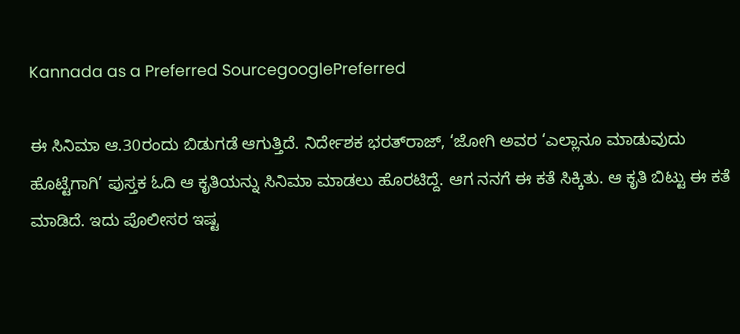Kannada as a Preferred SourcegooglePreferred

ಈ ಸಿನಿಮಾ ಆ.30ರಂದು ಬಿಡುಗಡೆ ಆಗುತ್ತಿದೆ. ನಿರ್ದೇಶಕ ಭರತ್‌ರಾಜ್‌, ‘ಜೋಗಿ ಅವರ ‘ಎಲ್ಲಾನೂ ಮಾಡುವುದು ಹೊಟ್ಟೆಗಾಗಿ’ ಪುಸ್ತಕ ಓದಿ ಆ ಕೃತಿಯನ್ನು ಸಿನಿಮಾ ಮಾಡಲು ಹೊರಟಿದ್ದೆ. ಆಗ ನನಗೆ ಈ ಕತೆ ಸಿಕ್ಕಿತು. ಆ ಕೃತಿ ಬಿಟ್ಟು ಈ ಕತೆ ಮಾಡಿದೆ. ಇದು ಪೊಲೀಸರ ಇಷ್ಟ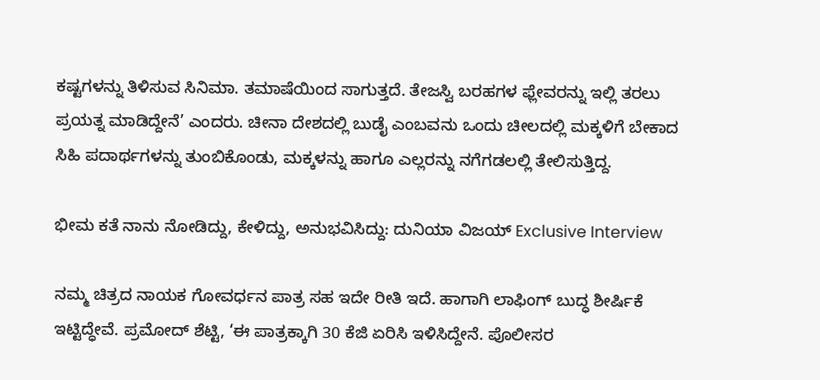ಕಷ್ಟಗಳನ್ನು ತಿಳಿಸುವ ಸಿನಿಮಾ. ತಮಾಷೆಯಿಂದ ಸಾಗುತ್ತದೆ. ತೇಜಸ್ವಿ ಬರಹಗಳ ಫ್ಲೇವರನ್ನು ಇಲ್ಲಿ ತರಲು ಪ್ರಯತ್ನ ಮಾಡಿದ್ದೇನೆ’ ಎಂದರು. ಚೀನಾ ದೇಶದಲ್ಲಿ ಬುಡೈ ಎಂಬವನು ಒಂದು ಚೀಲದಲ್ಲಿ ಮಕ್ಕಳಿಗೆ ಬೇಕಾದ ಸಿಹಿ ಪದಾರ್ಥಗಳನ್ನು ತುಂಬಿಕೊಂಡು, ಮಕ್ಕಳನ್ನು ಹಾಗೂ ಎಲ್ಲರನ್ನು ನಗೆಗಡಲಲ್ಲಿ ತೇಲಿಸುತ್ತಿದ್ದ.

ಭೀಮ ಕತೆ ನಾನು ನೋಡಿದ್ದು, ಕೇಳಿದ್ದು, ಅನುಭವಿಸಿದ್ದು: ದುನಿಯಾ ವಿಜಯ್ Exclusive Interview

ನಮ್ಮ ಚಿತ್ರದ ನಾಯಕ ಗೋವರ್ಧನ ಪಾತ್ರ ಸಹ ಇದೇ ರೀತಿ ಇದೆ. ಹಾಗಾಗಿ ಲಾಫಿಂಗ್ ಬುದ್ಧ ಶೀರ್ಷಿಕೆ ಇಟ್ಟಿದ್ಧೇವೆ. ಪ್ರಮೋದ್ ಶೆಟ್ಟಿ, ‘ಈ ಪಾತ್ರಕ್ಕಾಗಿ 30 ಕೆಜಿ ಏರಿಸಿ ಇಳಿಸಿದ್ದೇನೆ. ಪೊಲೀಸರ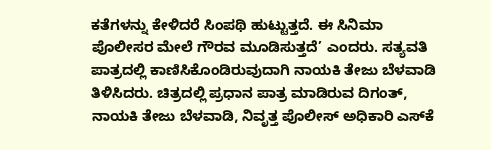ಕತೆಗಳನ್ನು ಕೇಳಿದರೆ ಸಿಂಪಥಿ ಹುಟ್ಟುತ್ತದೆ. ಈ ಸಿನಿಮಾ ಪೊಲೀಸರ ಮೇಲೆ ಗೌರವ ಮೂಡಿಸುತ್ತದೆ’ ಎಂದರು. ಸತ್ಯವತಿ ಪಾತ್ರದಲ್ಲಿ ಕಾಣಿಸಿಕೊಂಡಿರುವುದಾಗಿ ನಾಯಕಿ ತೇಜು ಬೆಳವಾಡಿ ತಿಳಿಸಿದರು. ಚಿತ್ರದಲ್ಲಿ ಪ್ರಧಾನ ಪಾತ್ರ ಮಾಡಿರುವ ದಿಗಂತ್, ನಾಯಕಿ ತೇಜು ಬೆಳವಾಡಿ, ನಿವೃತ್ತ ಪೊಲೀಸ್ ಅಧಿಕಾರಿ ಎಸ್‌ಕೆ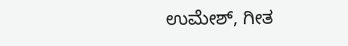ಉಮೇಶ್‌, ಗೀತ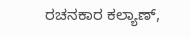ರಚನಕಾರ ಕಲ್ಯಾಣ್,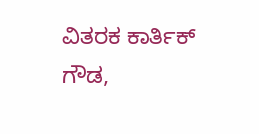ವಿತರಕ ಕಾರ್ತಿಕ್ ಗೌಡ,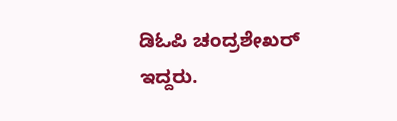ಡಿಓಪಿ ಚಂದ್ರಶೇಖರ್ ಇದ್ದರು.